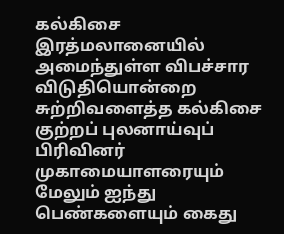கல்கிசை இரத்மலானையில் அமைந்துள்ள விபச்சார விடுதியொன்றை சுற்றிவளைத்த கல்கிசை குற்றப் புலனாய்வுப் பிரிவினர் முகாமையாளரையும் மேலும் ஐந்து பெண்களையும் கைது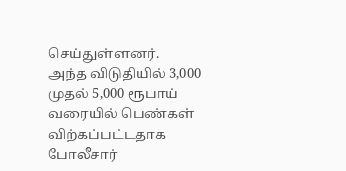செய்துள்ளனர்.
அந்த விடுதியில் 3,000 முதல் 5,000 ரூபாய் வரையில் பெண்கள் விற்கப்பட்டதாக போலீசார்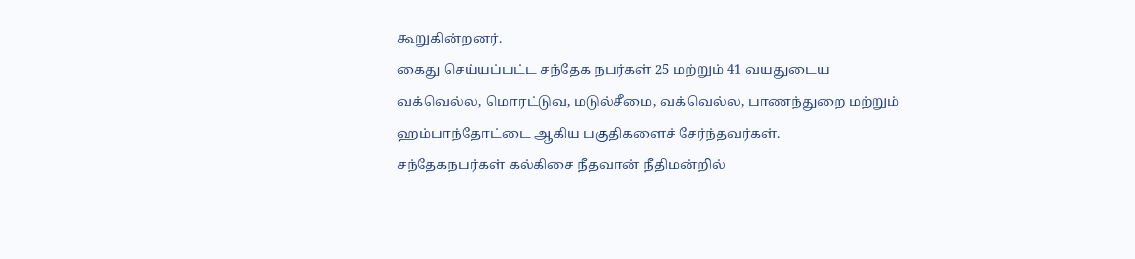கூறுகின்றனர்.
கைது செய்யப்பட்ட சந்தேக நபர்கள் 25 மற்றும் 41 வயதுடைய வக்வெல்ல, மொரட்டுவ, மடுல்சீமை, வக்வெல்ல, பாணந்துறை மற்றும் ஹம்பாந்தோட்டை ஆகிய பகுதிகளைச் சேர்ந்தவர்கள்.
சந்தேகநபர்கள் கல்கிசை நீதவான் நீதிமன்றில்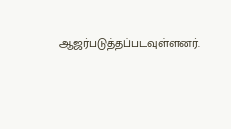ஆஜர்படுத்தப்படவுள்ளனர்.